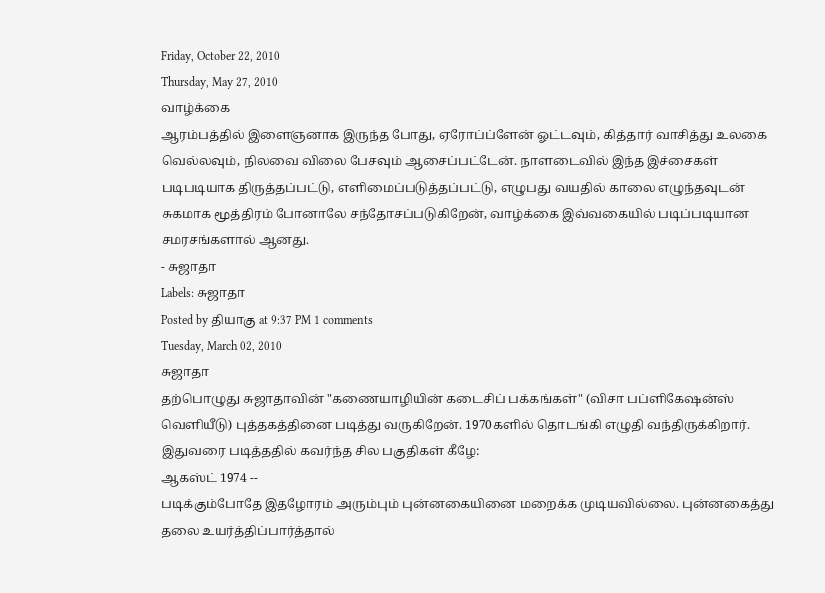Friday, October 22, 2010
Thursday, May 27, 2010
வாழ்க்கை
ஆரம்பத்தில் இளைஞனாக இருந்த போது, ஏரோப்ப்ளேன் ஓட்டவும், கித்தார் வாசித்து உலகை வெல்லவும், நிலவை விலை பேசவும் ஆசைப்பட்டேன். நாளடைவில் இந்த இச்சைகள் படிபடியாக திருத்தப்பட்டு, எளிமைப்படுத்தப்பட்டு, எழுபது வயதில் காலை எழுந்தவுடன் சுகமாக மூத்திரம் போனாலே சந்தோசப்படுகிறேன், வாழ்க்கை இவ்வகையில் படிப்படியான சமரசங்களால் ஆனது.
- சுஜாதா
Labels: சுஜாதா
Posted by தியாகு at 9:37 PM 1 comments
Tuesday, March 02, 2010
சுஜாதா
தற்பொழுது சுஜாதாவின் "கணையாழியின் கடைசிப் பக்கங்கள்" (விசா பப்ளிகேஷன்ஸ் வெளியீடு) புத்தகத்தினை படித்து வருகிறேன். 1970களில் தொடங்கி எழுதி வந்திருக்கிறார். இதுவரை படித்ததில் கவர்ந்த சில பகுதிகள் கீழே:
ஆகஸ்ட் 1974 --
படிக்கும்போதே இதழோரம் அரும்பும் புன்னகையினை மறைக்க முடியவில்லை. புன்னகைத்து தலை உயர்த்திப்பார்த்தால்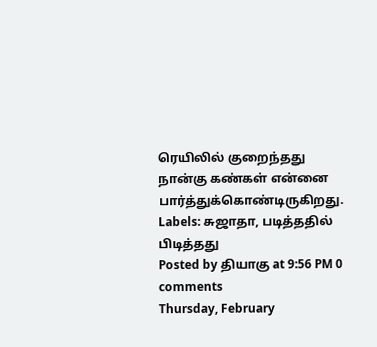ரெயிலில் குறைந்தது நான்கு கண்கள் என்னை பார்த்துக்கொண்டிருகிறது.
Labels: சுஜாதா, படித்ததில் பிடித்தது
Posted by தியாகு at 9:56 PM 0 comments
Thursday, February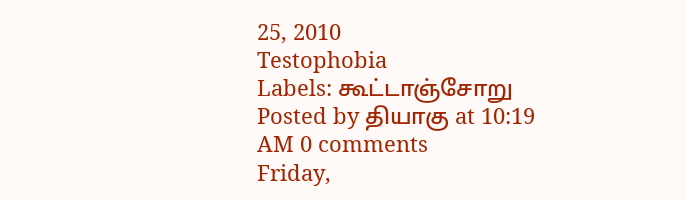25, 2010
Testophobia
Labels: கூட்டாஞ்சோறு
Posted by தியாகு at 10:19 AM 0 comments
Friday,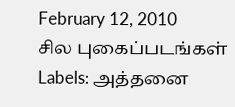February 12, 2010
சில புகைப்படங்கள்
Labels: அத்தனை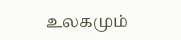உலகமும்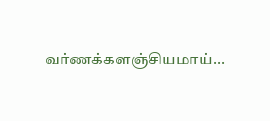வர்ணக்களஞ்சியமாய்...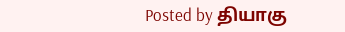Posted by தியாகு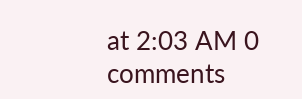at 2:03 AM 0 comments